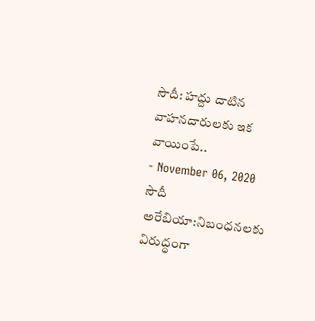సౌదీ: హద్దు దాటిన వాహనదారులకు ఇక వాయింపే..
- November 06, 2020
సౌదీ అరేబియా:నిబంధనలకు విరుద్ధంగా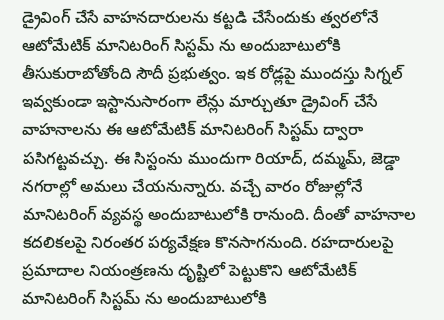డ్రైవింగ్ చేసే వాహనదారులను కట్టడి చేసేందుకు త్వరలోనే ఆటోమేటిక్ మానిటరింగ్ సిస్టమ్ ను అందుబాటులోకి తీసుకురాబోతోంది సౌదీ ప్రభుత్వం. ఇక రోడ్లపై ముందస్తు సిగ్నల్ ఇవ్వకుండా ఇస్టానుసారంగా లేన్లు మార్చుతూ డ్రైవింగ్ చేసే వాహనాలను ఈ ఆటోమేటిక్ మానిటరింగ్ సిస్టమ్ ద్వారా పసిగట్టవచ్చు. ఈ సిస్టంను ముందుగా రియాద్, దమ్మమ్, జెడ్డా నగరాల్లో అమలు చేయనున్నారు. వచ్చే వారం రోజుల్లోనే మానిటరింగ్ వ్యవస్థ అందుబాటులోకి రానుంది. దీంతో వాహనాల కదలికలపై నిరంతర పర్యవేక్షణ కొనసాగనుంది. రహదారులపై ప్రమాదాల నియంత్రణను దృష్టిలో పెట్టుకొని ఆటోమేటిక్ మానిటరింగ్ సిస్టమ్ ను అందుబాటులోకి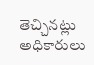తెచ్చినట్లు అధికారులు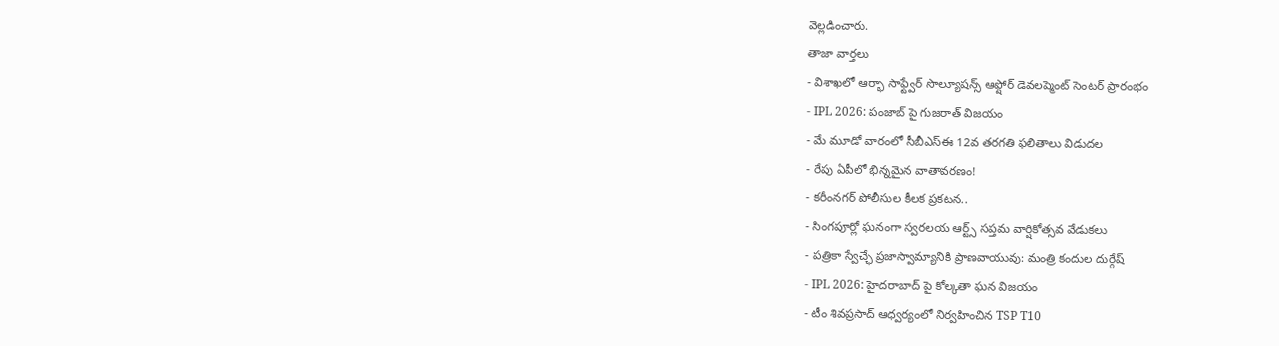వెల్లడించారు.
తాజా వార్తలు
- విశాఖలో ఆర్భా సాఫ్ట్వేర్ సొల్యూషన్స్ ఆఫ్షోర్ డెవలప్మెంట్ సెంటర్ ప్రారంభం
- IPL 2026: పంజాబ్ పై గుజరాత్ విజయం
- మే మూడో వారంలో సీబీఎస్ఈ 12వ తరగతి ఫలితాలు విడుదల
- రేపు ఏపీలో భిన్నమైన వాతావరణం!
- కరీంనగర్ పోలీసుల కీలక ప్రకటన..
- సింగపూర్లో ఘనంగా స్వరలయ ఆర్ట్స్ సప్తమ వార్షికోత్సవ వేడుకలు
- పత్రికా స్వేచ్ఛే ప్రజాస్వామ్యానికి ప్రాణవాయువు: మంత్రి కందుల దుర్గేష్
- IPL 2026: హైదరాబాద్ పై కోల్కతా ఘన విజయం
- టీం శివప్రసాద్ ఆధ్వర్యంలో నిర్వహించిన TSP T10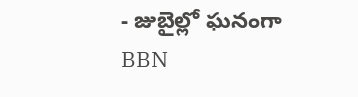- జుబైల్లో ఘనంగా BBN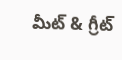మీట్ & గ్రీట్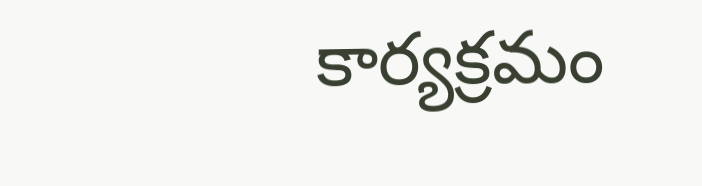కార్యక్రమం